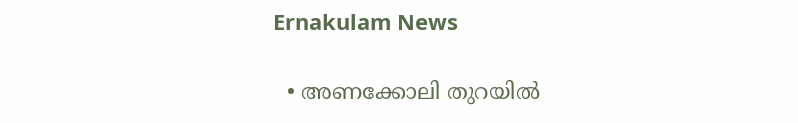Ernakulam News

  • അണക്കോലി തുറയില്‍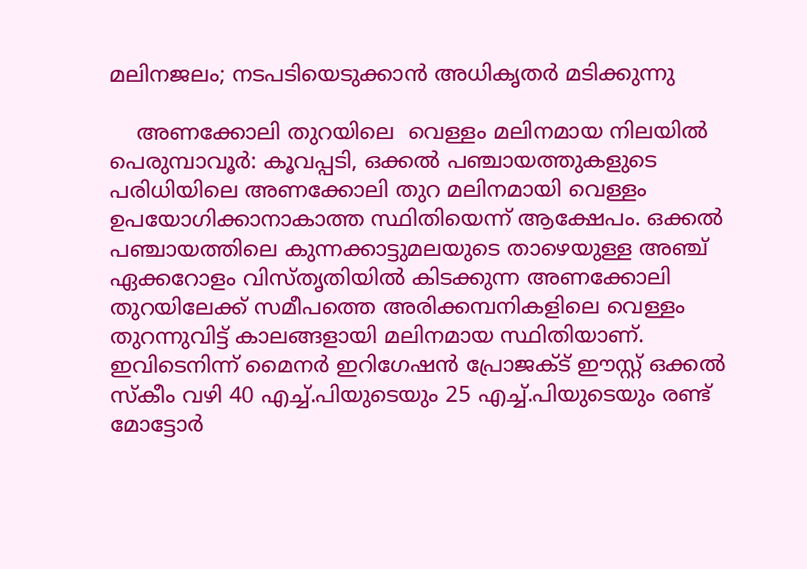മലിനജലം; നടപടിയെടുക്കാന്‍ അധികൃതര്‍ മടിക്കുന്നു

    അണക്കോലി തുറയിലെ  വെള്ളം മലിനമായ നിലയില്‍ പെരുമ്പാവൂര്‍: കൂവപ്പടി, ഒക്കല്‍ പഞ്ചായത്തുകളുടെ പരിധിയിലെ അണക്കോലി തുറ മലിനമായി വെള്ളം ഉപയോഗിക്കാനാകാത്ത സ്ഥിതിയെന്ന് ആക്ഷേപം. ഒക്കല്‍ പഞ്ചായത്തിലെ കുന്നക്കാട്ടുമലയുടെ താഴെയുള്ള അഞ്ച് ഏക്കറോളം വിസ്തൃതിയില്‍ കിടക്കുന്ന അണക്കോലി തുറയിലേക്ക് സമീപത്തെ അരിക്കമ്പനികളിലെ വെള്ളം തുറന്നുവിട്ട് കാലങ്ങളായി മലിനമായ സ്ഥിതിയാണ്. ഇവിടെനിന്ന് മൈനര്‍ ഇറിഗേഷന്‍ പ്രോജക്ട് ഈസ്റ്റ് ഒക്കല്‍ സ്‌കീം വഴി 40 എച്ച്.പിയുടെയും 25 എച്ച്.പിയുടെയും രണ്ട് മോട്ടോര്‍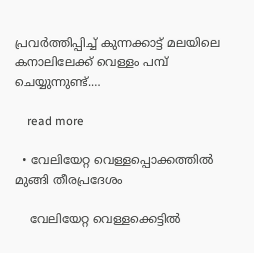പ്രവര്‍ത്തിപ്പിച്ച് കുന്നക്കാട്ട് മലയിലെ കനാലിലേക്ക് വെള്ളം പമ്പ് ചെയ്യുന്നുണ്ട്.…

    read more

  • വേലിയേറ്റ വെള്ളപ്പൊക്കത്തിൽ മുങ്ങി തീരപ്രദേശം

    വേലിയേറ്റ വെള്ളക്കെട്ടിൽ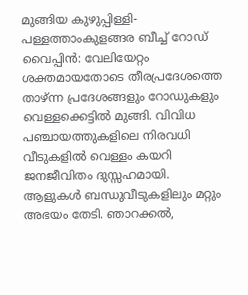മുങ്ങിയ കുഴുപ്പിള്ളി-പള്ളത്താംകുളങ്ങര ബീച്ച്‌ റോഡ്  വൈപ്പിൻ: വേലിയേറ്റം ശക്തമായതോടെ തീരപ്രദേശത്തെ താഴ്ന്ന പ്രദേശങ്ങളും റോഡുകളും വെള്ളക്കെട്ടിൽ മുങ്ങി. വിവിധ പഞ്ചായത്തുകളിലെ നിരവധി വീടുകളിൽ വെള്ളം കയറി ജനജീവിതം ദുസ്സഹമായി. ആളുകൾ ബന്ധുവീടുകളിലും മറ്റും അഭയം തേടി. ഞാറക്കൽ,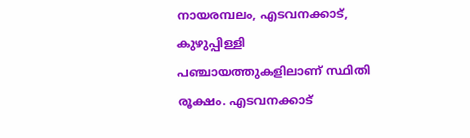നായരമ്പലം, എടവനക്കാട്, കുഴുപ്പിള്ളി പഞ്ചായത്തുകളിലാണ് സ്ഥിതി രൂക്ഷം. എടവനക്കാട്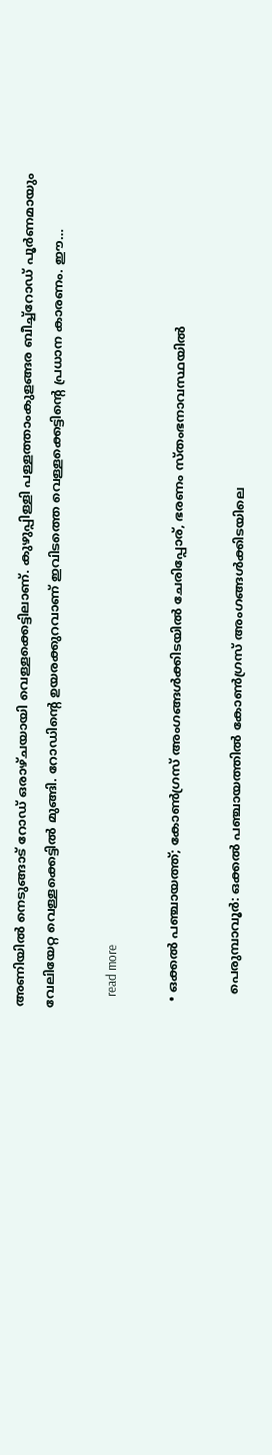അണിയിൽ നെടുങ്ങാട് റോഡ് ഒരാഴ്ചയായി വെള്ളക്കെട്ടിലാണ്. കുഴുപ്പിള്ളി പള്ളത്താംകുളങ്ങര ബീച്ച്‌റോഡ് പൂർണമായും വേലിയേറ്റ വെള്ളക്കെട്ടിൽ മുങ്ങി. റോഡിന്റെ ഉയരക്കുറവാണ് ഇവിടത്തെ വെള്ളക്കെട്ടിന്റെ പ്രധാന കാരണം. ഈ…

    read more

  • ഒക്കല്‍ പഞ്ചായത്ത്; കോണ്‍ഗ്രസ് അംഗങ്ങള്‍ക്കിടയിൽ ചേരിപ്പോര്, ഭരണം സ്തംഭനാവസ്ഥയിൽ

    പെരുമ്പാവൂർ: ഒക്കൽ പഞ്ചായത്തിൽ കോൺഗ്രസ് അംഗങ്ങൾക്കിടയിലെ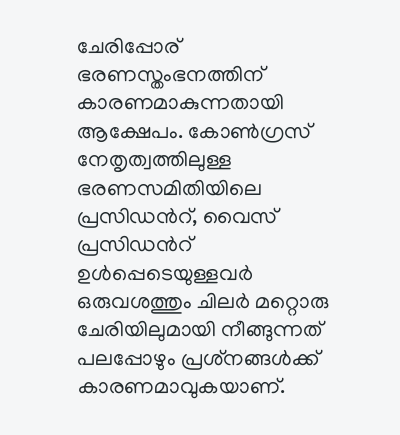ചേരിപ്പോര് ഭരണസ്തംഭനത്തിന് കാരണമാകുന്നതായി ആക്ഷേപം. കോൺഗ്രസ് നേതൃത്വത്തിലുള്ള ഭരണസമിതിയിലെ പ്രസിഡന്‍റ്, വൈസ് പ്രസിഡന്‍റ് ഉൾപ്പെടെയുള്ളവർ ഒരുവശത്തും ചിലർ മറ്റൊരു ചേരിയിലുമായി നീങ്ങുന്നത് പലപ്പോഴും പ്രശ്‌നങ്ങള്‍ക്ക് കാരണമാവുകയാണ്.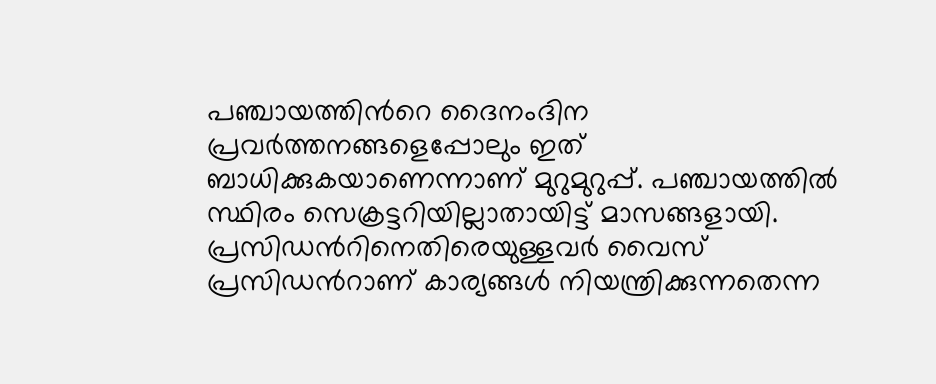പഞ്ചായത്തിന്‍റെ ദൈനംദിന പ്രവര്‍ത്തനങ്ങളെപ്പോലും ഇത് ബാധിക്കുകയാണെന്നാണ് മുറുമുറുപ്പ്. പഞ്ചായത്തിൽ സ്ഥിരം സെക്രട്ടറിയില്ലാതായിട്ട് മാസങ്ങളായി. പ്രസിഡന്‍റിനെതിരെയുള്ളവർ വൈസ് പ്രസിഡന്‍റാണ് കാര്യങ്ങൾ നിയന്ത്രിക്കുന്നതെന്ന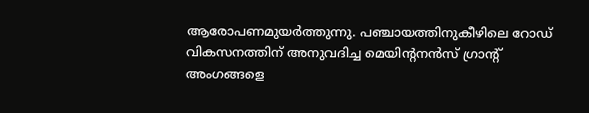ആരോപണമുയർത്തുന്നു. പഞ്ചായത്തിനുകീഴിലെ റോഡ് വികസനത്തിന് അനുവദിച്ച മെയിന്‍റനൻസ് ഗ്രാന്‍റ് അംഗങ്ങളെ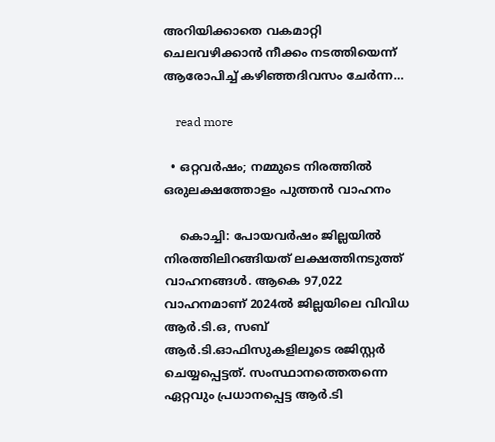അറിയിക്കാതെ വകമാറ്റി ചെലവഴിക്കാൻ നീക്കം നടത്തിയെന്ന് ആരോപിച്ച് കഴിഞ്ഞദിവസം ചേർന്ന…

    read more

  • ഒറ്റവർഷം; നമ്മുടെ നിരത്തിൽ ഒരുലക്ഷത്തോളം പുത്തൻ വാഹനം

    കൊച്ചി: പോയവർഷം ജില്ലയിൽ നിരത്തിലിറങ്ങിയത് ലക്ഷത്തിനടുത്ത് വാഹനങ്ങൾ. ആകെ 97,022 വാഹനമാണ് 2024ൽ ജില്ലയിലെ വിവിധ ആർ.ടി.ഒ, സബ് ആർ.ടി.ഓഫിസുകളിലൂടെ രജിസ്റ്റർ ചെയ്യപ്പെട്ടത്. സംസ്ഥാനത്തെതന്നെ ഏറ്റവും പ്രധാനപ്പെട്ട ആർ.ടി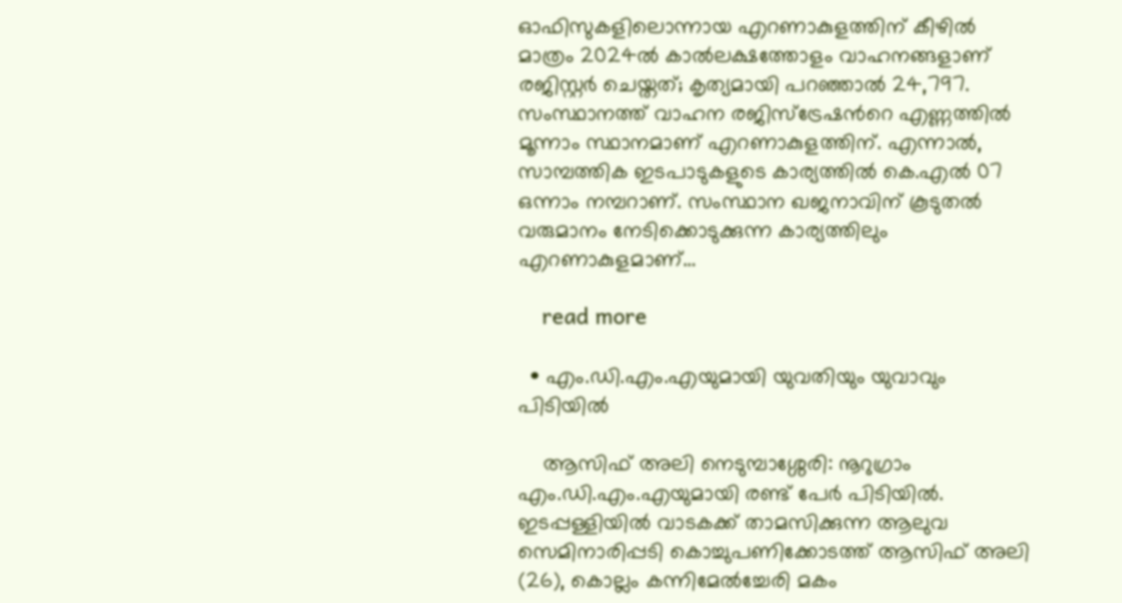ഓഫിസുകളിലൊന്നായ എറണാകുളത്തിന് കീഴിൽ മാത്രം 2024ൽ കാൽലക്ഷത്തോളം വാഹനങ്ങളാണ് രജിസ്റ്റർ ചെയ്തത്; കൃത്യമായി പറഞ്ഞാൽ 24,797. സംസ്ഥാനത്ത് വാഹന രജിസ്ട്രേഷന്‍റെ എണ്ണത്തിൽ മൂന്നാം സ്ഥാനമാണ് എറണാകുളത്തിന്. എന്നാൽ, സാമ്പത്തിക ഇടപാടുകളുടെ കാര്യത്തിൽ കെ.എൽ 07 ഒന്നാം നമ്പറാണ്. സംസ്ഥാന ഖജനാവിന് കൂടുതൽ വരുമാനം നേടിക്കൊടുക്കുന്ന കാര്യത്തിലും എറണാകുളമാണ്…

    read more

  • എം.ഡി.എം.എയുമായി യുവതിയും യുവാവും പിടിയിൽ

    ആസിഫ് അലി നെടുമ്പാശ്ശേരി: നൂറുഗ്രാം എം.ഡി.എം.എയുമായി രണ്ട് പേർ പിടിയിൽ. ഇടപ്പള്ളിയിൽ വാടകക്ക് താമസിക്കുന്ന ആലുവ സെമിനാരിപ്പടി കൊച്ചുപണിക്കോടത്ത് ആസിഫ് അലി (26), കൊല്ലം കന്നിമേൽച്ചേരി മകം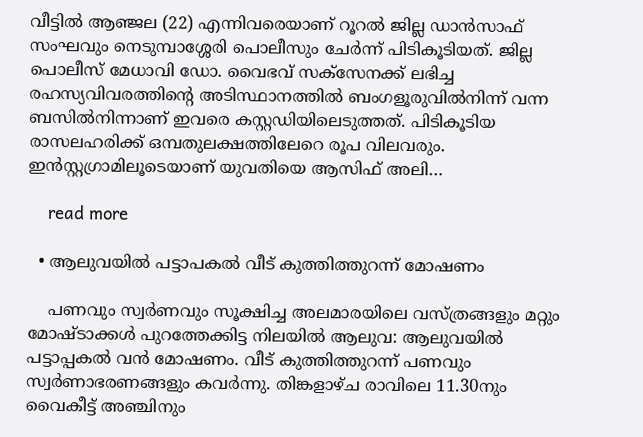വീട്ടിൽ ആഞ്ജല (22) എന്നിവരെയാണ് റൂറൽ ജില്ല ഡാൻസാഫ് സംഘവും നെടുമ്പാശ്ശേരി പൊലീസും ചേർന്ന് പിടികൂടിയത്. ജില്ല പൊലീസ് മേധാവി ഡോ. വൈഭവ് സക്സേനക്ക് ലഭിച്ച രഹസ്യവിവരത്തിന്‍റെ അടിസ്ഥാനത്തിൽ ബംഗളൂരുവിൽനിന്ന് വന്ന ബസിൽനിന്നാണ് ഇവരെ കസ്റ്റഡിയിലെടുത്തത്. പിടികൂടിയ രാസലഹരിക്ക് ഒമ്പതുലക്ഷത്തിലേറെ രൂപ വിലവരും. ഇൻസ്റ്റഗ്രാമിലൂടെയാണ് യുവതിയെ ആസിഫ് അലി…

    read more

  • ആലുവയിൽ പട്ടാപകൽ വീട് കുത്തിത്തുറന്ന് മോഷണം

    പണവും സ്വർണവും സൂക്ഷിച്ച അലമാരയിലെ വസ്ത്രങ്ങളും മറ്റും മോഷ്ടാക്കൾ പുറത്തേക്കിട്ട നിലയിൽ ആലുവ: ആലുവയിൽ പട്ടാപ്പകൽ വൻ മോഷണം. വീട് കുത്തിത്തുറന്ന് പണവും സ്വർണാഭരണങ്ങളും കവർന്നു. തിങ്കളാഴ്ച രാവിലെ 11.30നും വൈകീട്ട് അഞ്ചിനും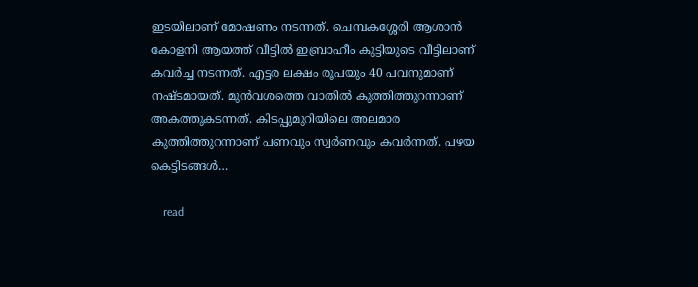ഇടയിലാണ് മോഷണം നടന്നത്. ചെമ്പകശ്ശേരി ആശാൻ കോളനി ആയത്ത് വീട്ടിൽ ഇബ്രാഹീം കുട്ടിയുടെ വീട്ടിലാണ് കവർച്ച നടന്നത്. എട്ടര ലക്ഷം രൂപയും 40 പവനുമാണ് നഷ്ടമായത്. മുൻവശത്തെ വാതിൽ കുത്തിത്തുറന്നാണ് അകത്തുകടന്നത്. കിടപ്പുമുറിയിലെ അലമാര കുത്തിത്തുറന്നാണ് പണവും സ്വർണവും കവർന്നത്. പഴയ കെട്ടിടങ്ങൾ…

    read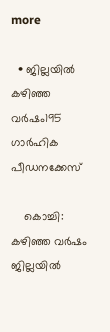more

  • ജില്ലയിൽ കഴിഞ്ഞ വർഷം195 ഗാർഹിക പീഡനക്കേസ്

    കൊച്ചി: കഴിഞ്ഞ വർഷം ജില്ലയിൽ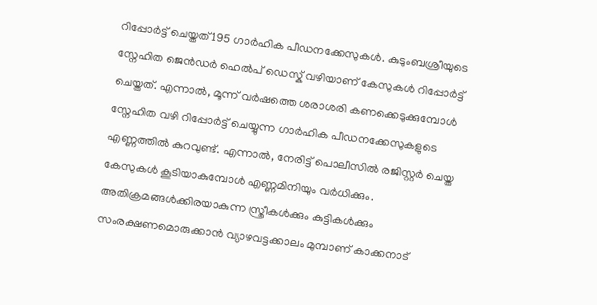റിപ്പോർട്ട് ചെയ്തത് 195 ഗാർഹിക പീഡനക്കേസുകൾ. കുടുംബശ്രീയുടെ സ്നേഹിത ജെൻഡർ ഹെൽപ് ഡെസ്ക് വഴിയാണ് കേസുകൾ റിപ്പോർട്ട് ചെയ്തത്. എന്നാൽ, മൂന്ന് വർഷത്തെ ശരാശരി കണക്കെടുക്കുമ്പോൾ സ്നേഹിത വഴി റിപ്പോർട്ട് ചെയ്യുന്ന ഗാർഹിക പീഡനക്കേസുകളുടെ എണ്ണത്തിൽ കുറവുണ്ട്. എന്നാൽ, നേരിട്ട് പൊലീസിൽ രജിസ്റ്റർ ചെയ്ത കേസുകൾ കൂടിയാകുമ്പോൾ എണ്ണമിനിയും വർധിക്കും. അതിക്രമങ്ങൾക്കിരയാകുന്ന സ്ത്രീകൾക്കും കുട്ടികൾക്കും സംരക്ഷണമൊരുക്കാൻ വ്യാഴവട്ടക്കാലം മുമ്പാണ് കാക്കനാട്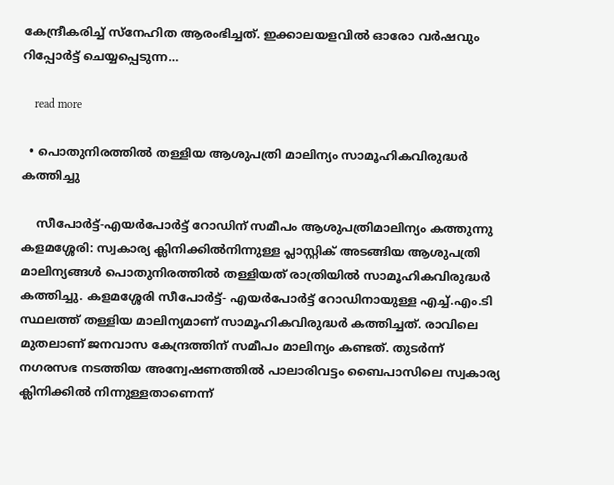കേന്ദ്രീകരിച്ച് സ്നേഹിത ആരംഭിച്ചത്. ഇക്കാലയളവിൽ ഓരോ വർഷവും റിപ്പോർട്ട് ചെയ്യപ്പെടുന്ന…

    read more

  • പൊതുനിരത്തിൽ തള്ളിയ ആശുപത്രി മാലിന്യം സാമൂഹികവിരുദ്ധർ കത്തിച്ചു

    സീപോർട്ട്-എയർപോർട്ട് റോഡിന് സമീപം ആശുപത്രിമാലിന്യം കത്തുന്നു കളമശ്ശേരി: സ്വകാര്യ ക്ലിനിക്കിൽനിന്നുള്ള പ്ലാസ്റ്റിക് അടങ്ങിയ ആശുപത്രി മാലിന്യങ്ങൾ പൊതുനിരത്തിൽ തള്ളിയത് രാത്രിയിൽ സാമൂഹികവിരുദ്ധർ കത്തിച്ചു. കളമശ്ശേരി സീപോർട്ട്- എയർപോർട്ട് റോഡിനായുള്ള എച്ച്.എം.ടി സ്ഥലത്ത് തള്ളിയ മാലിന്യമാണ് സാമൂഹികവിരുദ്ധർ കത്തിച്ചത്. രാവിലെ മുതലാണ് ജനവാസ കേന്ദ്രത്തിന് സമീപം മാലിന്യം കണ്ടത്. തുടർന്ന് നഗരസഭ നടത്തിയ അന്വേഷണത്തിൽ പാലാരിവട്ടം ബൈപാസിലെ സ്വകാര്യ ക്ലിനിക്കിൽ നിന്നുള്ളതാണെന്ന്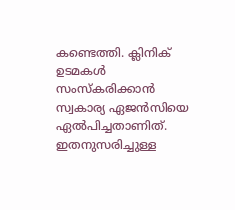കണ്ടെത്തി. ക്ലിനിക് ഉടമകൾ സംസ്കരിക്കാൻ സ്വകാര്യ ഏജൻസിയെ ഏൽപിച്ചതാണിത്. ഇതനുസരിച്ചുള്ള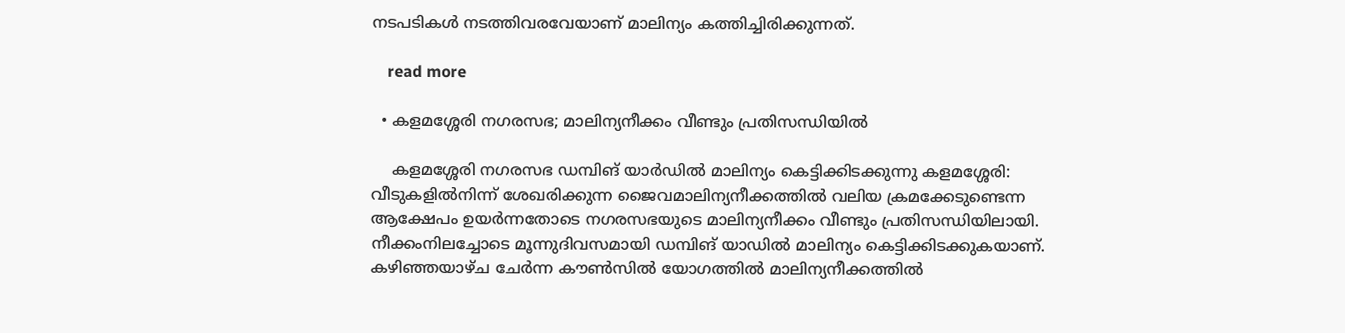നടപടികൾ നടത്തിവരവേയാണ് മാലിന്യം കത്തിച്ചിരിക്കുന്നത്.

    read more

  • കളമശ്ശേരി നഗരസഭ; മാലിന്യനീക്കം വീണ്ടും പ്രതിസന്ധിയിൽ

    കളമശ്ശേരി നഗരസഭ ഡമ്പിങ് യാർഡിൽ മാലിന്യം കെട്ടിക്കിടക്കുന്നു കളമശ്ശേരി: വീടുകളിൽനിന്ന് ശേഖരിക്കുന്ന ജൈവമാലിന്യനീക്കത്തിൽ വലിയ ക്രമക്കേടുണ്ടെന്ന ആക്ഷേപം ഉയർന്നതോടെ നഗരസഭയുടെ മാലിന്യനീക്കം വീണ്ടും പ്രതിസന്ധിയിലായി. നീക്കംനിലച്ചോടെ മൂന്നുദിവസമായി ഡമ്പിങ് യാഡിൽ മാലിന്യം കെട്ടിക്കിടക്കുകയാണ്. കഴിഞ്ഞയാഴ്ച ചേർന്ന കൗൺസിൽ യോഗത്തിൽ മാലിന്യനീക്കത്തിൽ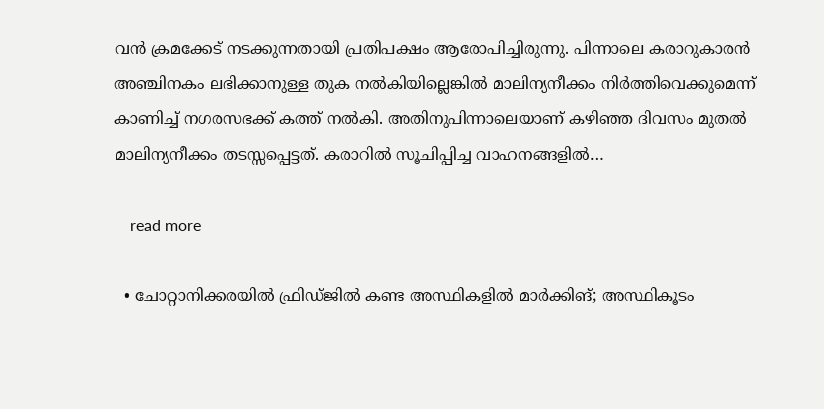വൻ ക്രമക്കേട് നടക്കുന്നതായി പ്രതിപക്ഷം ആരോപിച്ചിരുന്നു. പിന്നാലെ കരാറുകാരൻ അഞ്ചിനകം ലഭിക്കാനുള്ള തുക നൽകിയില്ലെങ്കിൽ മാലിന്യനീക്കം നിർത്തിവെക്കുമെന്ന് കാണിച്ച് നഗരസഭക്ക് കത്ത് നൽകി. അതിനുപിന്നാലെയാണ് കഴിഞ്ഞ ദിവസം മുതൽ മാലിന്യനീക്കം തടസ്സപ്പെട്ടത്. കരാറിൽ സൂചിപ്പിച്ച വാഹനങ്ങളിൽ…

    read more

  • ചോറ്റാനിക്കരയിൽ ഫ്രിഡ്ജിൽ കണ്ട അസ്ഥികളിൽ മാർക്കിങ്; അസ്ഥികൂടം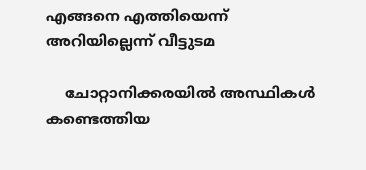എങ്ങനെ എത്തിയെന്ന് അറിയില്ലെന്ന് വീട്ടുടമ

    ചോറ്റാനിക്കരയിൽ അസ്ഥികൾ കണ്ടെത്തിയ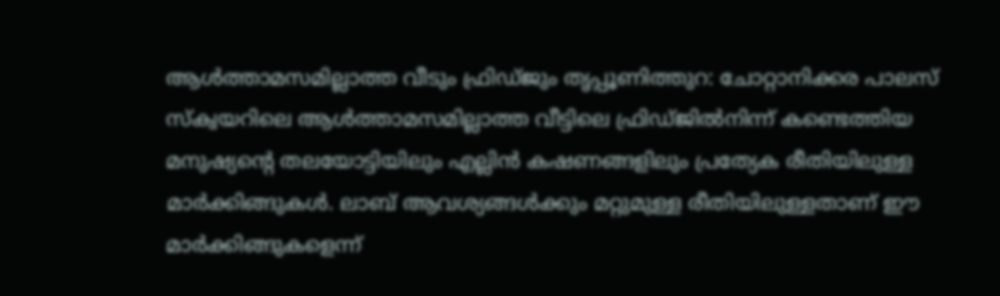ആൾത്താമസമില്ലാത്ത വീടും ഫ്രിഡ്ജും തൃപ്പൂണിത്തുറ: ചോറ്റാനിക്കര പാലസ് സ്ക്വയറിലെ ആൾത്താമസമില്ലാത്ത വീട്ടിലെ ഫ്രിഡ്ജിൽനിന്ന് കണ്ടെത്തിയ മനുഷ്യന്‍റെ തലയോട്ടിയിലും എല്ലിൻ കഷണങ്ങളിലും പ്രത്യേക രീതിയിലുള്ള മാർക്കിങ്ങുകൾ. ലാബ് ആവശ്യങ്ങൾക്കും മറ്റുമുള്ള രീതിയിലുള്ളതാണ് ഈ മാർക്കിങ്ങുകളെന്ന്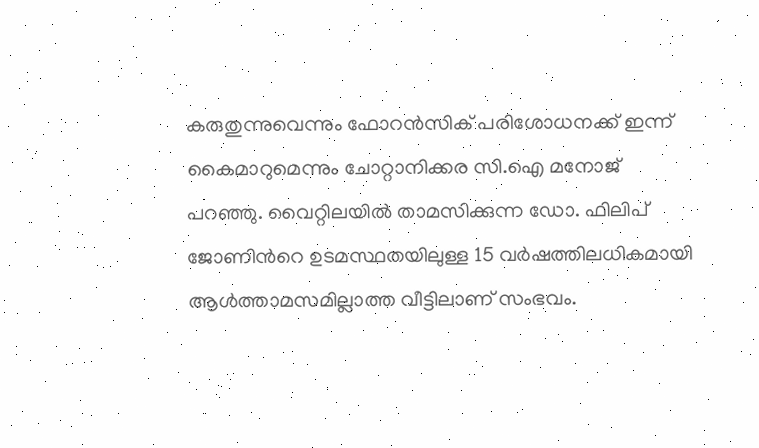കരുതുന്നുവെന്നും ഫോറൻസിക് പരിശോധനക്ക് ഇന്ന് കൈമാറുമെന്നും ചോറ്റാനിക്കര സി.ഐ മനോജ് പറഞ്ഞു. വൈറ്റിലയിൽ താമസിക്കുന്ന ഡോ. ഫിലിപ് ജോണിന്‍റെ ഉടമസ്ഥതയിലുള്ള 15 വർഷത്തിലധികമായി ആൾത്താമസമില്ലാത്ത വീട്ടിലാണ് സംഭവം.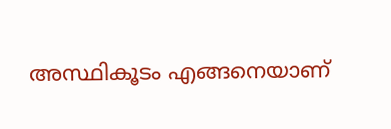അസ്ഥികൂടം എങ്ങനെയാണ്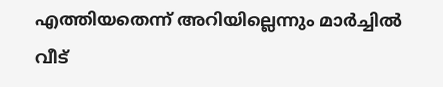എത്തിയതെന്ന് അറിയില്ലെന്നും മാർച്ചിൽ വീട്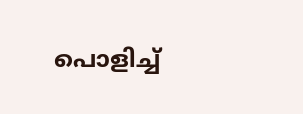പൊളിച്ച്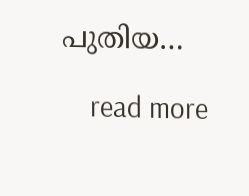പുതിയ…

    read more